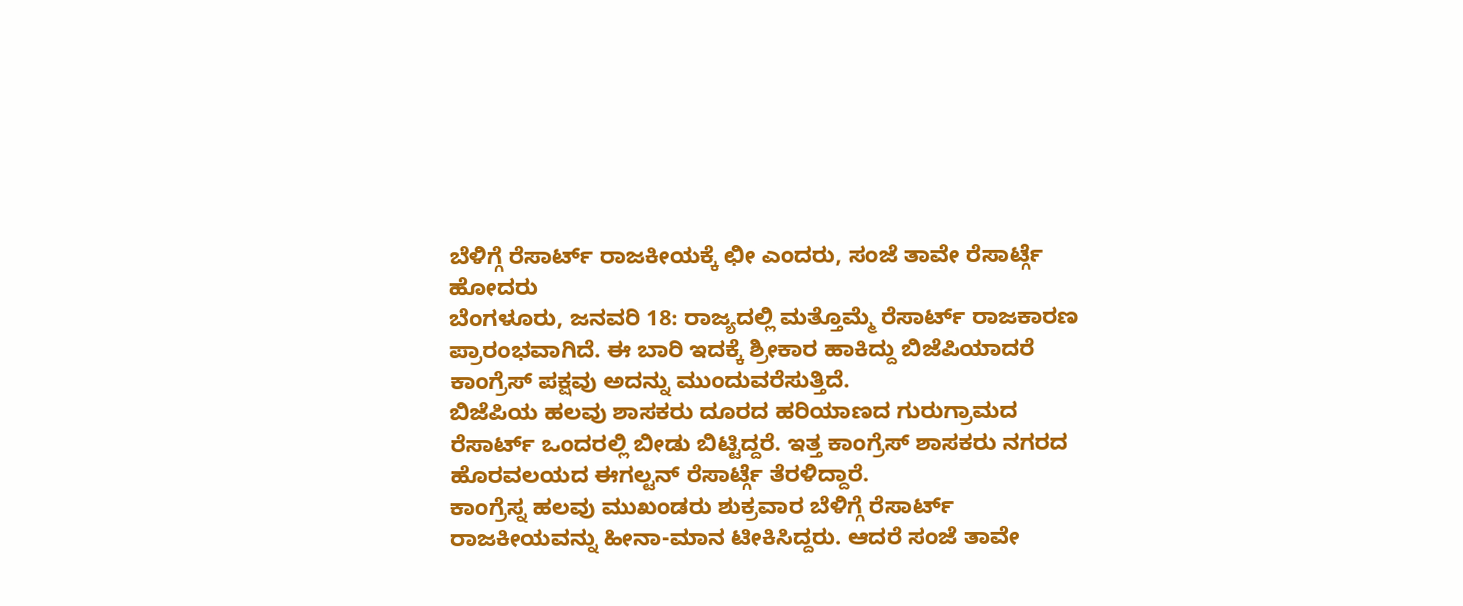ಬೆಳಿಗ್ಗೆ ರೆಸಾರ್ಟ್ ರಾಜಕೀಯಕ್ಕೆ ಛೀ ಎಂದರು, ಸಂಜೆ ತಾವೇ ರೆಸಾರ್ಟ್ಗೆ ಹೋದರು
ಬೆಂಗಳೂರು, ಜನವರಿ 18: ರಾಜ್ಯದಲ್ಲಿ ಮತ್ತೊಮ್ಮೆ ರೆಸಾರ್ಟ್ ರಾಜಕಾರಣ ಪ್ರಾರಂಭವಾಗಿದೆ. ಈ ಬಾರಿ ಇದಕ್ಕೆ ಶ್ರೀಕಾರ ಹಾಕಿದ್ದು ಬಿಜೆಪಿಯಾದರೆ ಕಾಂಗ್ರೆಸ್ ಪಕ್ಷವು ಅದನ್ನು ಮುಂದುವರೆಸುತ್ತಿದೆ.
ಬಿಜೆಪಿಯ ಹಲವು ಶಾಸಕರು ದೂರದ ಹರಿಯಾಣದ ಗುರುಗ್ರಾಮದ ರೆಸಾರ್ಟ್ ಒಂದರಲ್ಲಿ ಬೀಡು ಬಿಟ್ಟಿದ್ದರೆ. ಇತ್ತ ಕಾಂಗ್ರೆಸ್ ಶಾಸಕರು ನಗರದ ಹೊರವಲಯದ ಈಗಲ್ಟನ್ ರೆಸಾರ್ಟ್ಗೆ ತೆರಳಿದ್ದಾರೆ.
ಕಾಂಗ್ರೆಸ್ನ ಹಲವು ಮುಖಂಡರು ಶುಕ್ರವಾರ ಬೆಳಿಗ್ಗೆ ರೆಸಾರ್ಟ್ ರಾಜಕೀಯವನ್ನು ಹೀನಾ-ಮಾನ ಟೀಕಿಸಿದ್ದರು. ಆದರೆ ಸಂಜೆ ತಾವೇ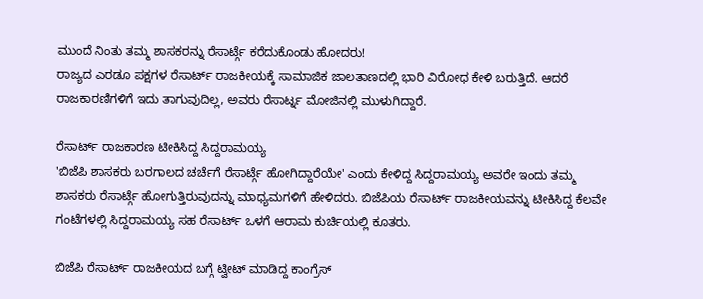ಮುಂದೆ ನಿಂತು ತಮ್ಮ ಶಾಸಕರನ್ನು ರೆಸಾರ್ಟ್ಗೆ ಕರೆದುಕೊಂಡು ಹೋದರು!
ರಾಜ್ಯದ ಎರಡೂ ಪಕ್ಷಗಳ ರೆಸಾರ್ಟ್ ರಾಜಕೀಯಕ್ಕೆ ಸಾಮಾಜಿಕ ಜಾಲತಾಣದಲ್ಲಿ ಭಾರಿ ವಿರೋಧ ಕೇಳಿ ಬರುತ್ತಿದೆ. ಆದರೆ ರಾಜಕಾರಣಿಗಳಿಗೆ ಇದು ತಾಗುವುದಿಲ್ಲ, ಅವರು ರೆಸಾರ್ಟ್ನ ಮೋಜಿನಲ್ಲಿ ಮುಳುಗಿದ್ದಾರೆ.

ರೆಸಾರ್ಟ್ ರಾಜಕಾರಣ ಟೀಕಿಸಿದ್ದ ಸಿದ್ದರಾಮಯ್ಯ
'ಬಿಜೆಪಿ ಶಾಸಕರು ಬರಗಾಲದ ಚರ್ಚೆಗೆ ರೆಸಾರ್ಟ್ಗೆ ಹೋಗಿದ್ದಾರೆಯೇ' ಎಂದು ಕೇಳಿದ್ದ ಸಿದ್ದರಾಮಯ್ಯ ಅವರೇ ಇಂದು ತಮ್ಮ ಶಾಸಕರು ರೆಸಾರ್ಟ್ಗೆ ಹೋಗುತ್ತಿರುವುದನ್ನು ಮಾಧ್ಯಮಗಳಿಗೆ ಹೇಳಿದರು. ಬಿಜೆಪಿಯ ರೆಸಾರ್ಟ್ ರಾಜಕೀಯವನ್ನು ಟೀಕಿಸಿದ್ದ ಕೆಲವೇ ಗಂಟೆಗಳಲ್ಲಿ ಸಿದ್ದರಾಮಯ್ಯ ಸಹ ರೆಸಾರ್ಟ್ ಒಳಗೆ ಆರಾಮ ಕುರ್ಚಿಯಲ್ಲಿ ಕೂತರು.

ಬಿಜೆಪಿ ರೆಸಾರ್ಟ್ ರಾಜಕೀಯದ ಬಗ್ಗೆ ಟ್ವೀಟ್ ಮಾಡಿದ್ದ ಕಾಂಗ್ರೆಸ್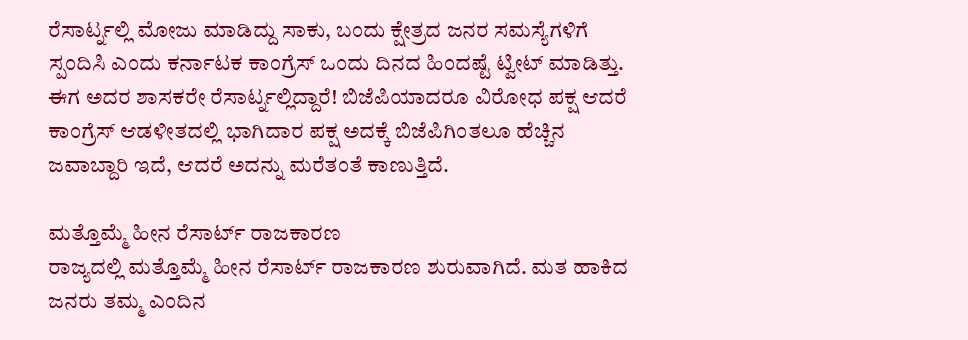ರೆಸಾರ್ಟ್ನಲ್ಲಿ ಮೋಜು ಮಾಡಿದ್ದು ಸಾಕು, ಬಂದು ಕ್ಷೇತ್ರದ ಜನರ ಸಮಸ್ಯೆಗಳಿಗೆ ಸ್ಪಂದಿಸಿ ಎಂದು ಕರ್ನಾಟಕ ಕಾಂಗ್ರೆಸ್ ಒಂದು ದಿನದ ಹಿಂದಷ್ಟೆ ಟ್ವೀಟ್ ಮಾಡಿತ್ತು. ಈಗ ಅದರ ಶಾಸಕರೇ ರೆಸಾರ್ಟ್ನಲ್ಲಿದ್ದಾರೆ! ಬಿಜೆಪಿಯಾದರೂ ವಿರೋಧ ಪಕ್ಷ ಆದರೆ ಕಾಂಗ್ರೆಸ್ ಆಡಳೀತದಲ್ಲಿ ಭಾಗಿದಾರ ಪಕ್ಷ ಅದಕ್ಕೆ ಬಿಜೆಪಿಗಿಂತಲೂ ಹೆಚ್ಚಿನ ಜವಾಬ್ದಾರಿ ಇದೆ, ಆದರೆ ಅದನ್ನು ಮರೆತಂತೆ ಕಾಣುತ್ತಿದೆ.

ಮತ್ತೊಮ್ಮೆ ಹೀನ ರೆಸಾರ್ಟ್ ರಾಜಕಾರಣ
ರಾಜ್ಯದಲ್ಲಿ ಮತ್ತೊಮ್ಮೆ ಹೀನ ರೆಸಾರ್ಟ್ ರಾಜಕಾರಣ ಶುರುವಾಗಿದೆ. ಮತ ಹಾಕಿದ ಜನರು ತಮ್ಮ ಎಂದಿನ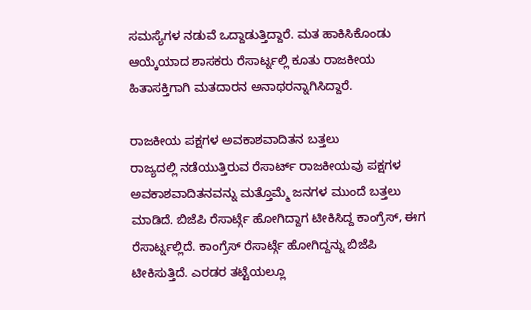ಸಮಸ್ಯೆಗಳ ನಡುವೆ ಒದ್ದಾಡುತ್ತಿದ್ದಾರೆ. ಮತ ಹಾಕಿಸಿಕೊಂಡು ಆಯ್ಕೆಯಾದ ಶಾಸಕರು ರೆಸಾರ್ಟ್ನಲ್ಲಿ ಕೂತು ರಾಜಕೀಯ ಹಿತಾಸಕ್ತಿಗಾಗಿ ಮತದಾರನ ಅನಾಥರನ್ನಾಗಿಸಿದ್ದಾರೆ.

ರಾಜಕೀಯ ಪಕ್ಷಗಳ ಅವಕಾಶವಾದಿತನ ಬತ್ತಲು
ರಾಜ್ಯದಲ್ಲಿ ನಡೆಯುತ್ತಿರುವ ರೆಸಾರ್ಟ್ ರಾಜಕೀಯವು ಪಕ್ಷಗಳ ಅವಕಾಶವಾದಿತನವನ್ನು ಮತ್ತೊಮ್ಮೆ ಜನಗಳ ಮುಂದೆ ಬತ್ತಲು ಮಾಡಿದೆ. ಬಿಜೆಪಿ ರೆಸಾರ್ಟ್ಗೆ ಹೋಗಿದ್ದಾಗ ಟೀಕಿಸಿದ್ದ ಕಾಂಗ್ರೆಸ್, ಈಗ ರೆಸಾರ್ಟ್ನಲ್ಲಿದೆ. ಕಾಂಗ್ರೆಸ್ ರೆಸಾರ್ಟ್ಗೆ ಹೋಗಿದ್ದನ್ನು ಬಿಜೆಪಿ ಟೀಕಿಸುತ್ತಿದೆ. ಎರಡರ ತಟ್ಟೆಯಲ್ಲೂ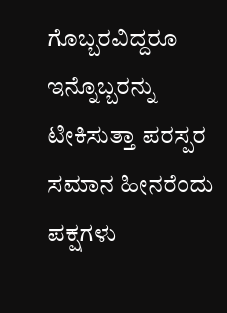ಗೊಬ್ಬರವಿದ್ದರೂ ಇನ್ನೊಬ್ಬರನ್ನು ಟೀಕಿಸುತ್ತಾ ಪರಸ್ಪರ ಸಮಾನ ಹೀನರೆಂದು ಪಕ್ಷಗಳು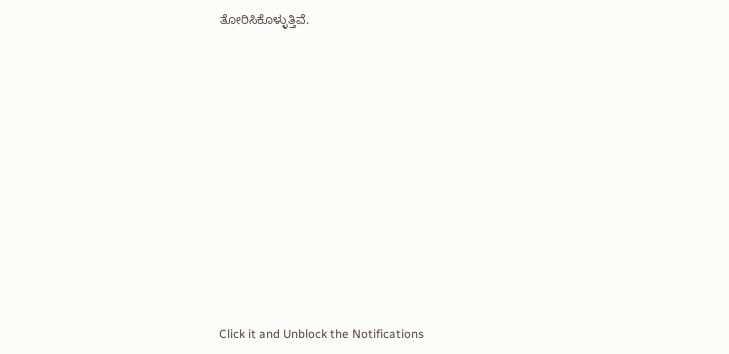ತೋರಿಸಿಕೊಳ್ಳುತ್ತಿವೆ.












Click it and Unblock the Notifications